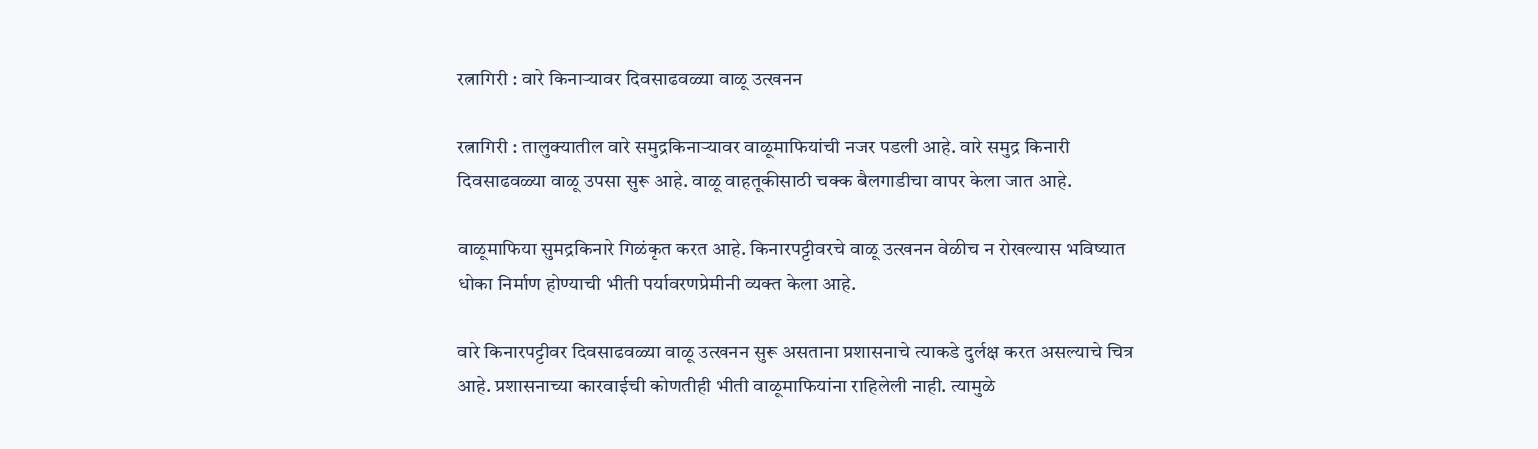रत्नागिरी : वारे किनाऱ्यावर दिवसाढवळ्या वाळू उत्खनन

रत्नागिरी : तालुक्यातील वारे समुद्रकिनाऱ्यावर वाळूमाफियांची नजर पडली आहे. वारे समुद्र किनारी दिवसाढवळ्या वाळू उपसा सुरू आहे. वाळू वाहतूकीसाठी चक्क बैलगाडीचा वापर केला जात आहे.

वाळूमाफिया सुमद्रकिनारे गिळंकृत करत आहे. किनारपट्टीवरचे वाळू उत्खनन वेळीच न रोखल्यास भविष्यात धोका निर्माण होण्याची भीती पर्यावरणप्रेमीनी व्यक्त केला आहे.

वारे किनारपट्टीवर दिवसाढवळ्या वाळू उत्खनन सुरू असताना प्रशासनाचे त्याकडे दुर्लक्ष करत असल्याचे चित्र आहे. प्रशासनाच्या कारवाईची कोणतीही भीती वाळूमाफियांना राहिलेली नाही. त्यामुळे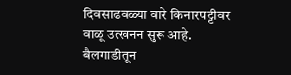दिवसाढवळ्या वारे किनारपट्टीवर वाळू उत्खनन सुरू आहे. बैलगाडीतून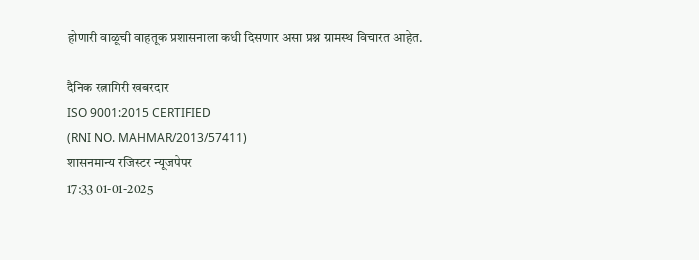होणारी वाळूची वाहतूक प्रशासनाला कधी दिसणार असा प्रश्न ग्रामस्थ विचारत आहेत.

दैनिक रत्नागिरी खबरदार
ISO 9001:2015 CERTIFIED
(RNI NO. MAHMAR/2013/57411)
शासनमान्य रजिस्टर न्यूजपेपर
17:33 01-01-2025